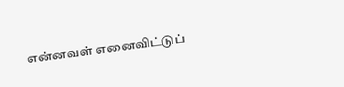என்னவள் எனைவிட்டுப்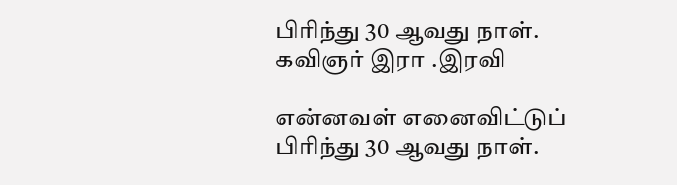பிரிந்து 30 ஆவது நாள். கவிஞர் இரா .இரவி

என்னவள் எனைவிட்டுப் பிரிந்து 30 ஆவது நாள்.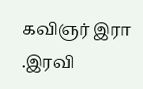கவிஞர் இரா .இரவி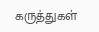கருத்துகள்